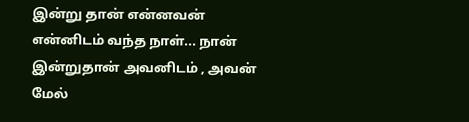இன்று தான் என்னவன் என்னிடம் வந்த நாள்... நான் இன்றுதான் அவனிடம் , அவன் மேல்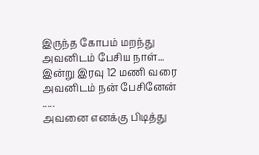இருந்த கோபம் மறந்து அவனிடம் பேசிய நாள்... இன்று இரவு 12 மணி வரை அவனிடம் நன் பேசினேன் .....
அவனை எனக்கு பிடித்து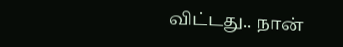விட்டது.. நான்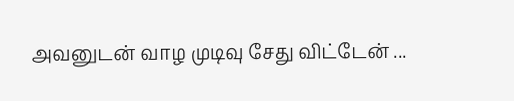அவனுடன் வாழ முடிவு சேது விட்டேன் ...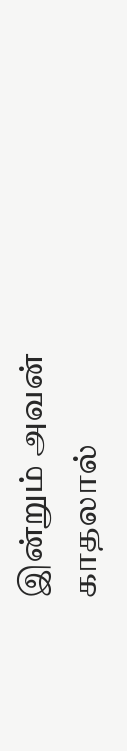இன்றும் அவன் காதலால்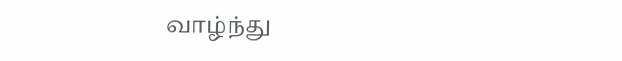வாழ்ந்து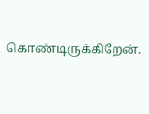கொண்டிருக்கிறேன்.